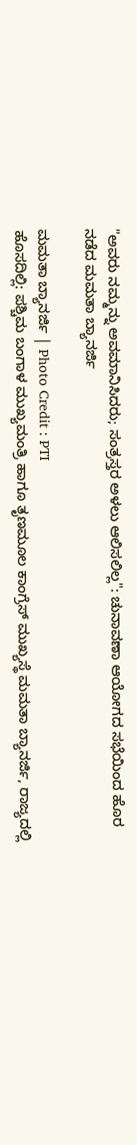"ಅವರು ನಮ್ಮನ್ನು ಅವಮಾನಿಸಿದರು; ಸಂತ್ರಸ್ತರ ಅಳಲು ಆಲಿಸಲಿಲ್ಲ": ಚುನಾವಣಾ ಆಯೋಗದ ಸಭೆಯಿಂದ ಹೊರ ನಡೆದ ಮಮತಾ ಬ್ಯಾನರ್ಜಿ

ಮಮತಾ ಬ್ಯಾನರ್ಜಿ | Photo Credit : PTI
ಹೊಸದಿಲ್ಲಿ: ಪಶ್ಚಿಮ ಬಂಗಾಳ ಮುಖ್ಯಮಂತ್ರಿ ಹಾಗೂ ತೃಣಮೂಲ ಕಾಂಗ್ರೆಸ್ ಮುಖ್ಯಸ್ಥೆ ಮಮತಾ ಬ್ಯಾನರ್ಜಿ, ರಾಜ್ಯದಲ್ಲಿ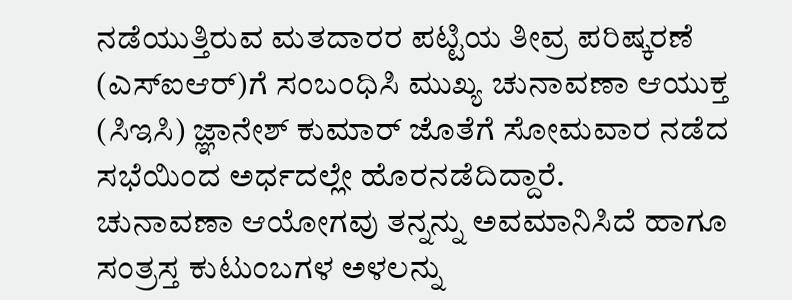ನಡೆಯುತ್ತಿರುವ ಮತದಾರರ ಪಟ್ಟಿಯ ತೀವ್ರ ಪರಿಷ್ಕರಣೆ (ಎಸ್ಐಆರ್)ಗೆ ಸಂಬಂಧಿಸಿ ಮುಖ್ಯ ಚುನಾವಣಾ ಆಯುಕ್ತ (ಸಿಇಸಿ) ಜ್ಞಾನೇಶ್ ಕುಮಾರ್ ಜೊತೆಗೆ ಸೋಮವಾರ ನಡೆದ ಸಭೆಯಿಂದ ಅರ್ಧದಲ್ಲೇ ಹೊರನಡೆದಿದ್ದಾರೆ.
ಚುನಾವಣಾ ಆಯೋಗವು ತನ್ನನ್ನು ಅವಮಾನಿಸಿದೆ ಹಾಗೂ ಸಂತ್ರಸ್ತ ಕುಟುಂಬಗಳ ಅಳಲನ್ನು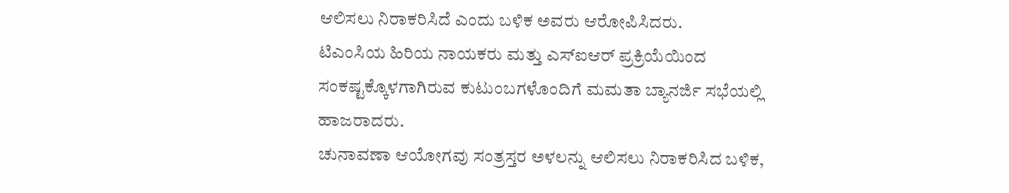ಆಲಿಸಲು ನಿರಾಕರಿಸಿದೆ ಎಂದು ಬಳಿಕ ಅವರು ಆರೋಪಿಸಿದರು.
ಟಿಎಂಸಿಯ ಹಿರಿಯ ನಾಯಕರು ಮತ್ತು ಎಸ್ಐಆರ್ ಪ್ರಕ್ರಿಯೆಯಿಂದ ಸಂಕಷ್ಟಕ್ಕೊಳಗಾಗಿರುವ ಕುಟುಂಬಗಳೊಂದಿಗೆ ಮಮತಾ ಬ್ಯಾನರ್ಜಿ ಸಭೆಯಲ್ಲಿ ಹಾಜರಾದರು.
ಚುನಾವಣಾ ಆಯೋಗವು ಸಂತ್ರಸ್ತರ ಅಳಲನ್ನು ಆಲಿಸಲು ನಿರಾಕರಿಸಿದ ಬಳಿಕ,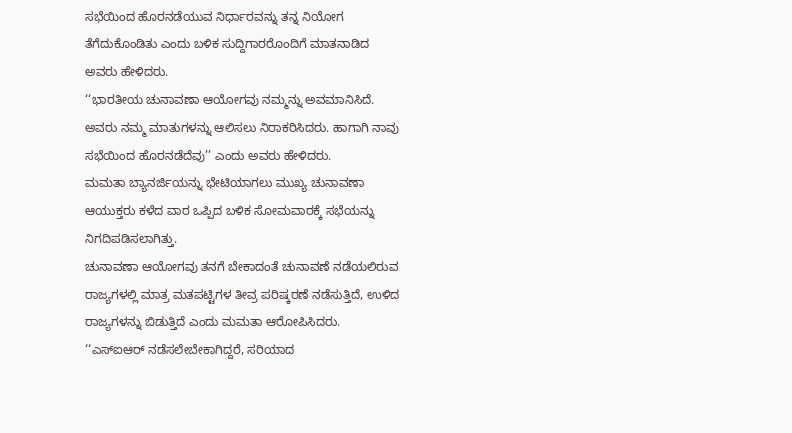ಸಭೆಯಿಂದ ಹೊರನಡೆಯುವ ನಿರ್ಧಾರವನ್ನು ತನ್ನ ನಿಯೋಗ ತೆಗೆದುಕೊಂಡಿತು ಎಂದು ಬಳಿಕ ಸುದ್ದಿಗಾರರೊಂದಿಗೆ ಮಾತನಾಡಿದ ಅವರು ಹೇಳಿದರು.
‘‘ಭಾರತೀಯ ಚುನಾವಣಾ ಆಯೋಗವು ನಮ್ಮನ್ನು ಅವಮಾನಿಸಿದೆ. ಅವರು ನಮ್ಮ ಮಾತುಗಳನ್ನು ಆಲಿಸಲು ನಿರಾಕರಿಸಿದರು. ಹಾಗಾಗಿ ನಾವು ಸಭೆಯಿಂದ ಹೊರನಡೆದೆವು’’ ಎಂದು ಅವರು ಹೇಳಿದರು.
ಮಮತಾ ಬ್ಯಾನರ್ಜಿಯನ್ನು ಭೇಟಿಯಾಗಲು ಮುಖ್ಯ ಚುನಾವಣಾ ಆಯುಕ್ತರು ಕಳೆದ ವಾರ ಒಪ್ಪಿದ ಬಳಿಕ ಸೋಮವಾರಕ್ಕೆ ಸಭೆಯನ್ನು ನಿಗದಿಪಡಿಸಲಾಗಿತ್ತು.
ಚುನಾವಣಾ ಆಯೋಗವು ತನಗೆ ಬೇಕಾದಂತೆ ಚುನಾವಣೆ ನಡೆಯಲಿರುವ ರಾಜ್ಯಗಳಲ್ಲಿ ಮಾತ್ರ ಮತಪಟ್ಟಿಗಳ ತೀವ್ರ ಪರಿಷ್ಕರಣೆ ನಡೆಸುತ್ತಿದೆ, ಉಳಿದ ರಾಜ್ಯಗಳನ್ನು ಬಿಡುತ್ತಿದೆ ಎಂದು ಮಮತಾ ಆರೋಪಿಸಿದರು.
‘‘ಎಸ್ಐಆರ್ ನಡೆಸಲೇಬೇಕಾಗಿದ್ದರೆ, ಸರಿಯಾದ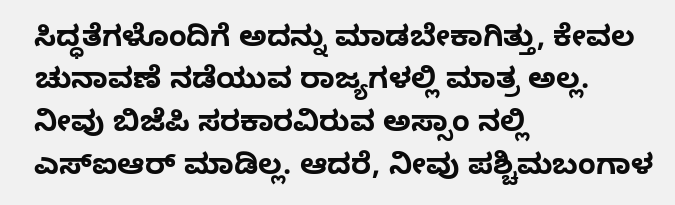ಸಿದ್ಧತೆಗಳೊಂದಿಗೆ ಅದನ್ನು ಮಾಡಬೇಕಾಗಿತ್ತು, ಕೇವಲ ಚುನಾವಣೆ ನಡೆಯುವ ರಾಜ್ಯಗಳಲ್ಲಿ ಮಾತ್ರ ಅಲ್ಲ. ನೀವು ಬಿಜೆಪಿ ಸರಕಾರವಿರುವ ಅಸ್ಸಾಂ ನಲ್ಲಿ ಎಸ್ಐಆರ್ ಮಾಡಿಲ್ಲ. ಆದರೆ, ನೀವು ಪಶ್ಚಿಮಬಂಗಾಳ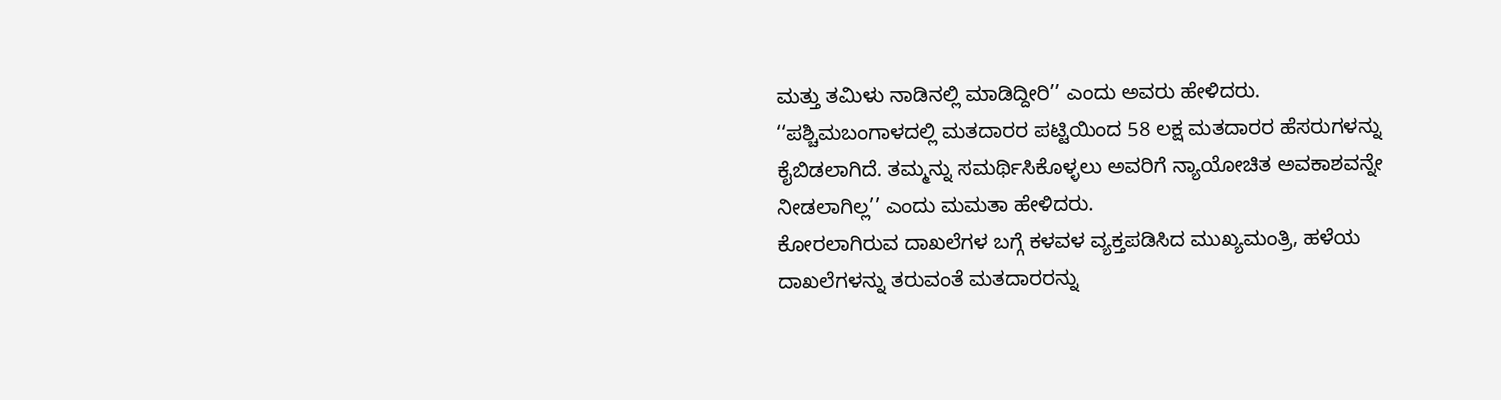ಮತ್ತು ತಮಿಳು ನಾಡಿನಲ್ಲಿ ಮಾಡಿದ್ದೀರಿ’’ ಎಂದು ಅವರು ಹೇಳಿದರು.
‘‘ಪಶ್ಚಿಮಬಂಗಾಳದಲ್ಲಿ ಮತದಾರರ ಪಟ್ಟಿಯಿಂದ 58 ಲಕ್ಷ ಮತದಾರರ ಹೆಸರುಗಳನ್ನು ಕೈಬಿಡಲಾಗಿದೆ. ತಮ್ಮನ್ನು ಸಮರ್ಥಿಸಿಕೊಳ್ಳಲು ಅವರಿಗೆ ನ್ಯಾಯೋಚಿತ ಅವಕಾಶವನ್ನೇ ನೀಡಲಾಗಿಲ್ಲ’’ ಎಂದು ಮಮತಾ ಹೇಳಿದರು.
ಕೋರಲಾಗಿರುವ ದಾಖಲೆಗಳ ಬಗ್ಗೆ ಕಳವಳ ವ್ಯಕ್ತಪಡಿಸಿದ ಮುಖ್ಯಮಂತ್ರಿ, ಹಳೆಯ ದಾಖಲೆಗಳನ್ನು ತರುವಂತೆ ಮತದಾರರನ್ನು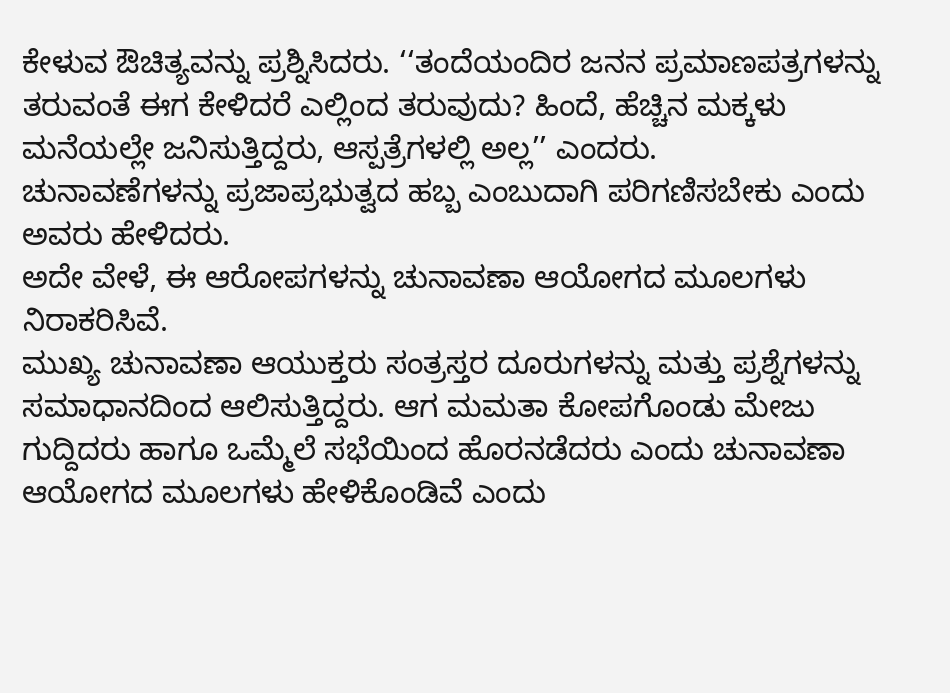ಕೇಳುವ ಔಚಿತ್ಯವನ್ನು ಪ್ರಶ್ನಿಸಿದರು. ‘‘ತಂದೆಯಂದಿರ ಜನನ ಪ್ರಮಾಣಪತ್ರಗಳನ್ನು ತರುವಂತೆ ಈಗ ಕೇಳಿದರೆ ಎಲ್ಲಿಂದ ತರುವುದು? ಹಿಂದೆ, ಹೆಚ್ಚಿನ ಮಕ್ಕಳು ಮನೆಯಲ್ಲೇ ಜನಿಸುತ್ತಿದ್ದರು, ಆಸ್ಪತ್ರೆಗಳಲ್ಲಿ ಅಲ್ಲ’’ ಎಂದರು.
ಚುನಾವಣೆಗಳನ್ನು ಪ್ರಜಾಪ್ರಭುತ್ವದ ಹಬ್ಬ ಎಂಬುದಾಗಿ ಪರಿಗಣಿಸಬೇಕು ಎಂದು ಅವರು ಹೇಳಿದರು.
ಅದೇ ವೇಳೆ, ಈ ಆರೋಪಗಳನ್ನು ಚುನಾವಣಾ ಆಯೋಗದ ಮೂಲಗಳು ನಿರಾಕರಿಸಿವೆ.
ಮುಖ್ಯ ಚುನಾವಣಾ ಆಯುಕ್ತರು ಸಂತ್ರಸ್ತರ ದೂರುಗಳನ್ನು ಮತ್ತು ಪ್ರಶ್ನೆಗಳನ್ನು ಸಮಾಧಾನದಿಂದ ಆಲಿಸುತ್ತಿದ್ದರು. ಆಗ ಮಮತಾ ಕೋಪಗೊಂಡು ಮೇಜು ಗುದ್ದಿದರು ಹಾಗೂ ಒಮ್ಮೆಲೆ ಸಭೆಯಿಂದ ಹೊರನಡೆದರು ಎಂದು ಚುನಾವಣಾ ಆಯೋಗದ ಮೂಲಗಳು ಹೇಳಿಕೊಂಡಿವೆ ಎಂದು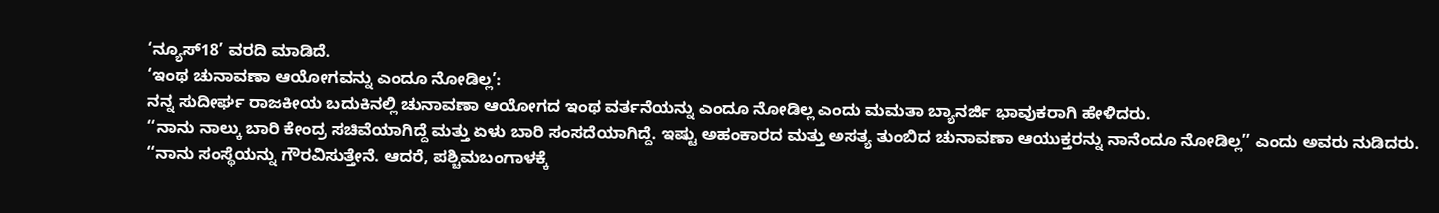‘ನ್ಯೂಸ್18’ ವರದಿ ಮಾಡಿದೆ.
‘ಇಂಥ ಚುನಾವಣಾ ಆಯೋಗವನ್ನು ಎಂದೂ ನೋಡಿಲ್ಲ’:
ನನ್ನ ಸುದೀರ್ಘ ರಾಜಕೀಯ ಬದುಕಿನಲ್ಲಿ ಚುನಾವಣಾ ಆಯೋಗದ ಇಂಥ ವರ್ತನೆಯನ್ನು ಎಂದೂ ನೋಡಿಲ್ಲ ಎಂದು ಮಮತಾ ಬ್ಯಾನರ್ಜಿ ಭಾವುಕರಾಗಿ ಹೇಳಿದರು.
‘‘ನಾನು ನಾಲ್ಕು ಬಾರಿ ಕೇಂದ್ರ ಸಚಿವೆಯಾಗಿದ್ದೆ ಮತ್ತು ಏಳು ಬಾರಿ ಸಂಸದೆಯಾಗಿದ್ದೆ. ಇಷ್ಟು ಅಹಂಕಾರದ ಮತ್ತು ಅಸತ್ಯ ತುಂಬಿದ ಚುನಾವಣಾ ಆಯುಕ್ತರನ್ನು ನಾನೆಂದೂ ನೋಡಿಲ್ಲ’’ ಎಂದು ಅವರು ನುಡಿದರು.
‘‘ನಾನು ಸಂಸ್ಥೆಯನ್ನು ಗೌರವಿಸುತ್ತೇನೆ. ಆದರೆ, ಪಶ್ಚಿಮಬಂಗಾಳಕ್ಕೆ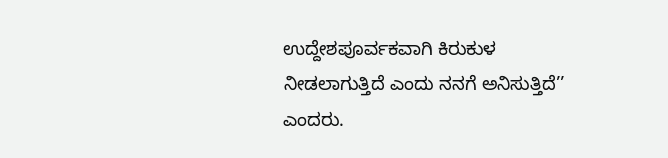ಉದ್ದೇಶಪೂರ್ವಕವಾಗಿ ಕಿರುಕುಳ ನೀಡಲಾಗುತ್ತಿದೆ ಎಂದು ನನಗೆ ಅನಿಸುತ್ತಿದೆ’’ ಎಂದರು.